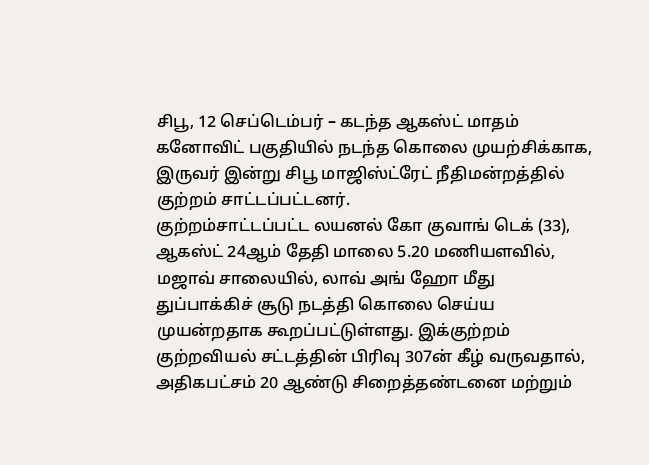சிபூ, 12 செப்டெம்பர் – கடந்த ஆகஸ்ட் மாதம் கனோவிட் பகுதியில் நடந்த கொலை முயற்சிக்காக, இருவர் இன்று சிபூ மாஜிஸ்ட்ரேட் நீதிமன்றத்தில் குற்றம் சாட்டப்பட்டனர்.
குற்றம்சாட்டப்பட்ட லயனல் கோ குவாங் டெக் (33), ஆகஸ்ட் 24ஆம் தேதி மாலை 5.20 மணியளவில், மஜாவ் சாலையில், லாவ் அங் ஹோ மீது துப்பாக்கிச் சூடு நடத்தி கொலை செய்ய முயன்றதாக கூறப்பட்டுள்ளது. இக்குற்றம் குற்றவியல் சட்டத்தின் பிரிவு 307ன் கீழ் வருவதால், அதிகபட்சம் 20 ஆண்டு சிறைத்தண்டனை மற்றும்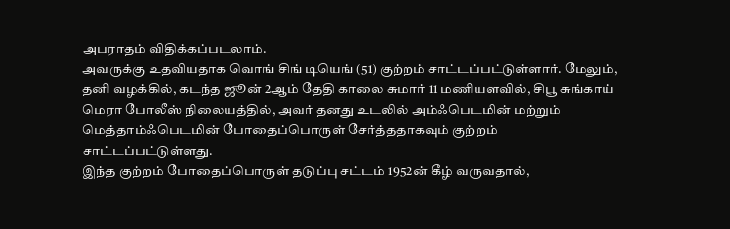அபராதம் விதிக்கப்படலாம்.
அவருக்கு உதவியதாக வொங் சிங் டியெங் (51) குற்றம் சாட்டப்பட்டுள்ளார். மேலும், தனி வழக்கில், கடந்த ஜூன் 2ஆம் தேதி காலை சுமார் 11 மணியளவில், சிபூ சுங்காய் மெரா போலீஸ் நிலையத்தில், அவர் தனது உடலில் அம்ஃபெடமின் மற்றும் மெத்தாம்ஃபெடமின் போதைப்பொருள் சேர்த்ததாகவும் குற்றம் சாட்டப்பட்டுள்ளது.
இந்த குற்றம் போதைப்பொருள் தடுப்பு சட்டம் 1952ன் கீழ் வருவதால்,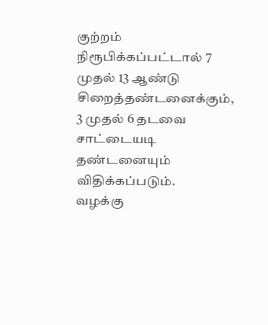குற்றம் நிரூபிக்கப்பட்டால் 7 முதல் 13 ஆண்டு சிறைத்தண்டனைக்கும், 3 முதல் 6 தடவை சாட்டையடி தண்டனையும் விதிக்கப்படும்.
வழக்கு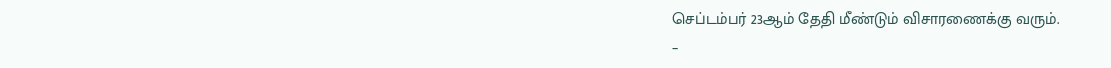செப்டம்பர் 23ஆம் தேதி மீண்டும் விசாரணைக்கு வரும்.
–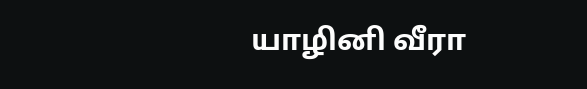யாழினி வீரா